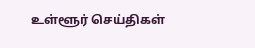உள்ளூர் செய்திகள்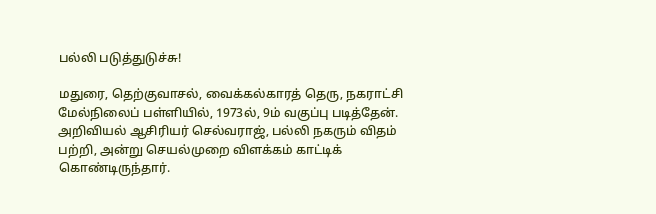பல்லி படுத்துடுச்சு!

மதுரை, தெற்குவாசல், வைக்கல்காரத் தெரு, நகராட்சி மேல்நிலைப் பள்ளியில், 1973ல், 9ம் வகுப்பு படித்தேன். அறிவியல் ஆசிரியர் செல்வராஜ், பல்லி நகரும் விதம் பற்றி, அன்று செயல்முறை விளக்கம் காட்டிக் கொண்டிருந்தார்.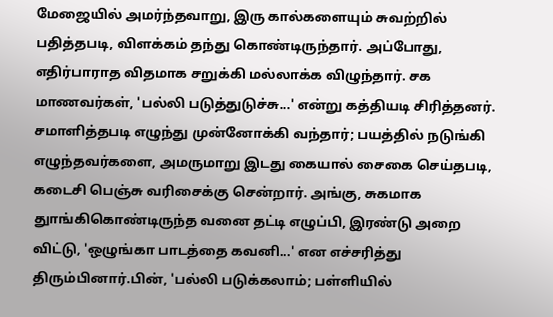மேஜையில் அமர்ந்தவாறு, இரு கால்களையும் சுவற்றில் பதித்தபடி, விளக்கம் தந்து கொண்டிருந்தார். அப்போது, எதிர்பாராத விதமாக சறுக்கி மல்லாக்க விழுந்தார். சக மாணவர்கள், 'பல்லி படுத்துடுச்சு...' என்று கத்தியடி சிரித்தனர். சமாளித்தபடி எழுந்து முன்னோக்கி வந்தார்; பயத்தில் நடுங்கி எழுந்தவர்களை, அமருமாறு இடது கையால் சைகை செய்தபடி, கடைசி பெஞ்சு வரிசைக்கு சென்றார். அங்கு, சுகமாக துாங்கிகொண்டிருந்த வனை தட்டி எழுப்பி, இரண்டு அறை விட்டு, 'ஒழுங்கா பாடத்தை கவனி...' என எச்சரித்து திரும்பினார்.பின், 'பல்லி படுக்கலாம்; பள்ளியில்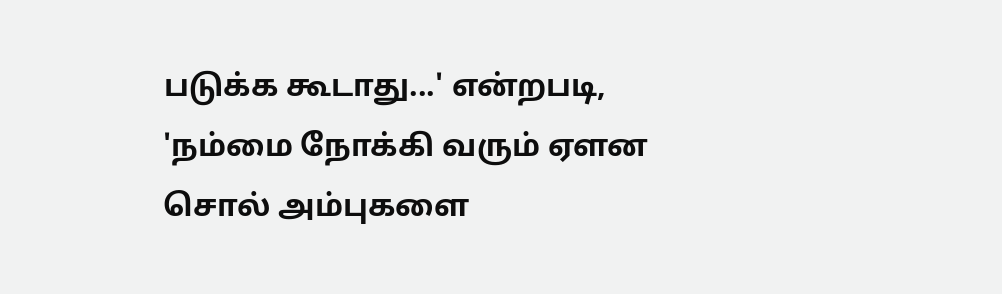படுக்க கூடாது...' என்றபடி, 'நம்மை நோக்கி வரும் ஏளன சொல் அம்புகளை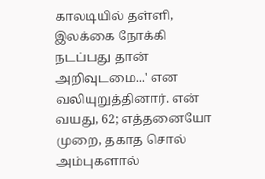காலடியில் தள்ளி, இலக்கை நோக்கி நடப்பது தான் அறிவுடமை...' என வலியுறுத்தினார். என் வயது, 62; எத்தனையோ முறை, தகாத சொல் அம்புகளால்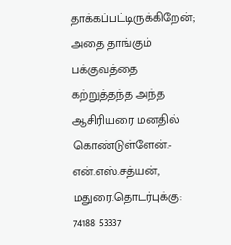தாக்கப்பட்டிருக்கிறேன்; அதை தாங்கும் பக்குவத்தை கற்றுத்தந்த அந்த ஆசிரியரை மனதில் கொண்டுள்ளேன்.- என்.எஸ்.சத்யன், மதுரை.தொடர்புக்கு: 74188 53337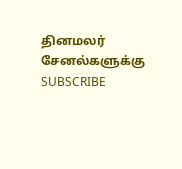தினமலர் சேனல்களுக்கு SUBSCRIBE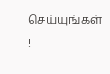செய்யுங்கள் !